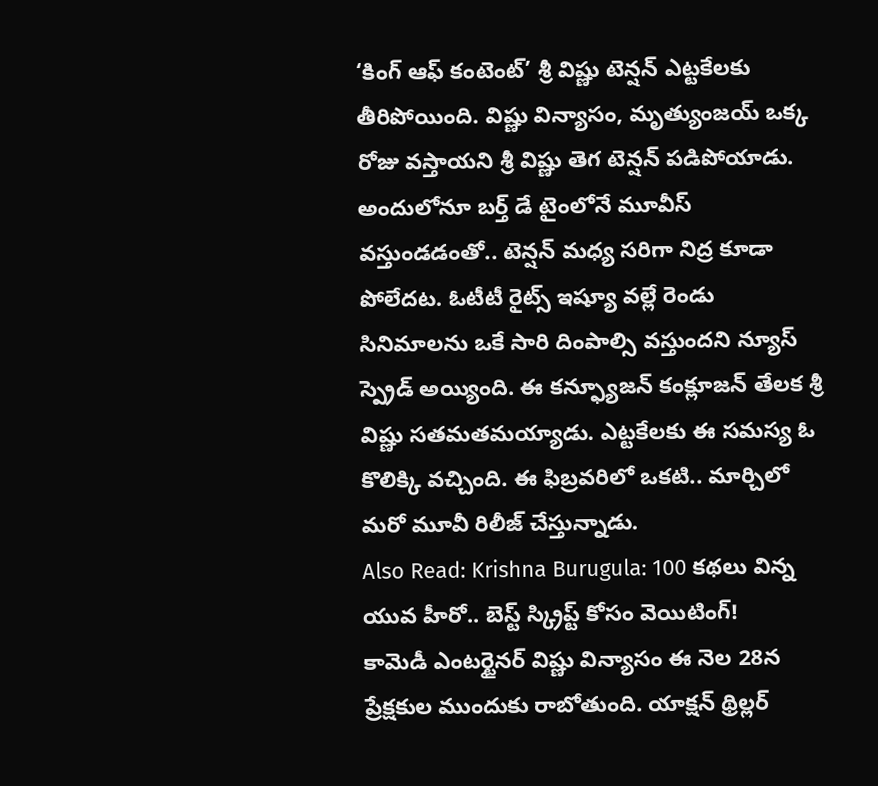‘కింగ్ ఆఫ్ కంటెంట్’ శ్రీ విష్ణు టెన్షన్ ఎట్టకేలకు తీరిపోయింది. విష్ణు విన్యాసం, మృత్యుంజయ్ ఒక్క రోజు వస్తాయని శ్రీ విష్ణు తెగ టెన్షన్ పడిపోయాడు. అందులోనూ బర్త్ డే టైంలోనే మూవీస్ వస్తుండడంతో.. టెన్షన్ మధ్య సరిగా నిద్ర కూడా పోలేదట. ఓటీటీ రైట్స్ ఇష్యూ వల్లే రెండు సినిమాలను ఒకే సారి దింపాల్సి వస్తుందని న్యూస్ స్ప్రెడ్ అయ్యింది. ఈ కన్ఫ్యూజన్ కంక్లూజన్ తేలక శ్రీ విష్ణు సతమతమయ్యాడు. ఎట్టకేలకు ఈ సమస్య ఓ కొలిక్కి వచ్చింది. ఈ ఫిబ్రవరిలో ఒకటి.. మార్చిలో మరో మూవీ రిలీజ్ చేస్తున్నాడు.
Also Read: Krishna Burugula: 100 కథలు విన్న యువ హీరో.. బెస్ట్ స్క్రిప్ట్ కోసం వెయిటింగ్!
కామెడీ ఎంటర్టైనర్ విష్ణు విన్యాసం ఈ నెల 28న ప్రేక్షకుల ముందుకు రాబోతుంది. యాక్షన్ థ్రిల్లర్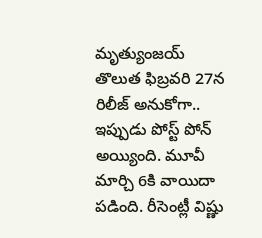మృత్యుంజయ్ తొలుత ఫిబ్రవరి 27న రిలీజ్ అనుకోగా.. ఇప్పుడు పోస్ట్ పోన్ అయ్యింది. మూవీ మార్చి 6కి వాయిదా పడింది. రీసెంట్లీ విష్ణు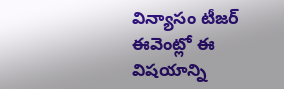విన్యాసం టీజర్ ఈవెంట్లో ఈ విషయాన్ని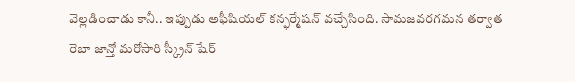వెల్లడించాడు కానీ.. ఇప్పుడు అఫీషియల్ కన్ఫర్మేషన్ వచ్చేసింది. సామజవరగమన తర్వాత రెబా జాన్తో మరోసారి స్క్రీన్ షేర్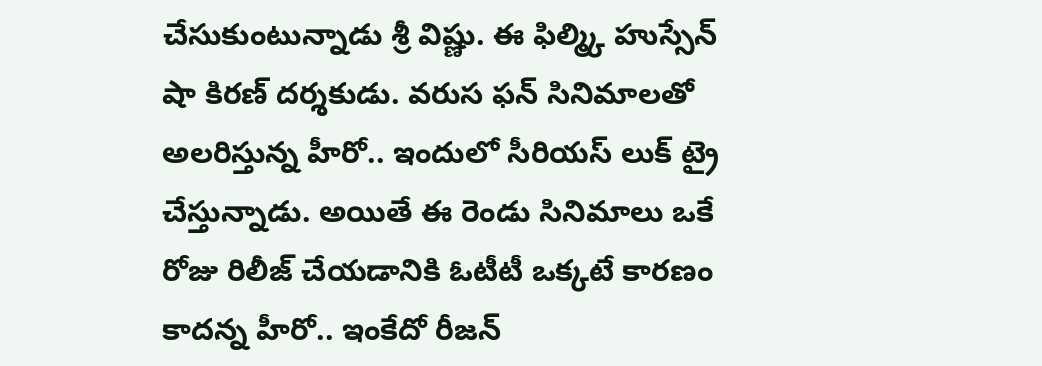చేసుకుంటున్నాడు శ్రీ విష్ణు. ఈ ఫిల్మ్కి హుస్సేన్ షా కిరణ్ దర్శకుడు. వరుస ఫన్ సినిమాలతో అలరిస్తున్న హీరో.. ఇందులో సీరియస్ లుక్ ట్రై చేస్తున్నాడు. అయితే ఈ రెండు సినిమాలు ఒకే రోజు రిలీజ్ చేయడానికి ఓటీటీ ఒక్కటే కారణం కాదన్న హీరో.. ఇంకేదో రీజన్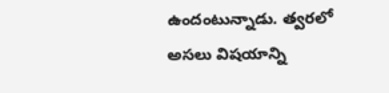ఉందంటున్నాడు. త్వరలో అసలు విషయాన్ని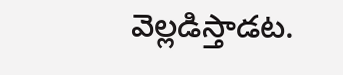వెల్లడిస్తాడట.